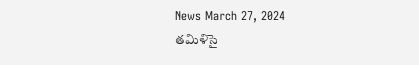News March 27, 2024
తమిళిసై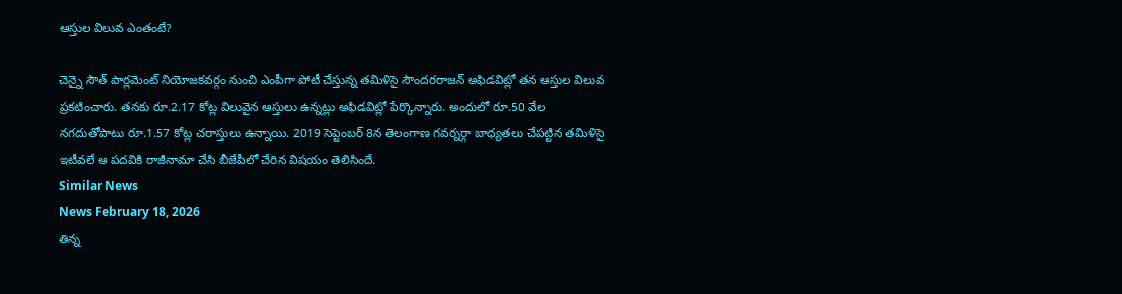ఆస్తుల విలువ ఎంతంటే?

చెన్నై సౌత్ పార్లమెంట్ నియోజకవర్గం నుంచి ఎంపీగా పోటీ చేస్తున్న తమిళిసై సౌందరరాజన్ అఫిడవిట్లో తన ఆస్తుల విలువ ప్రకటించారు. తనకు రూ.2.17 కోట్ల విలువైన ఆస్తులు ఉన్నట్లు అఫిడవిట్లో పేర్కొన్నారు. అందులో రూ.50 వేల నగదుతోపాటు రూ.1.57 కోట్ల చరాస్తులు ఉన్నాయి. 2019 సెప్టెంబర్ 8న తెలంగాణ గవర్నర్గా బాధ్యతలు చేపట్టిన తమిళిసై ఇటీవలే ఆ పదవికి రాజీనామా చేసి బీజేపీలో చేరిన విషయం తెలిసిందే.
Similar News
News February 18, 2026
తిన్న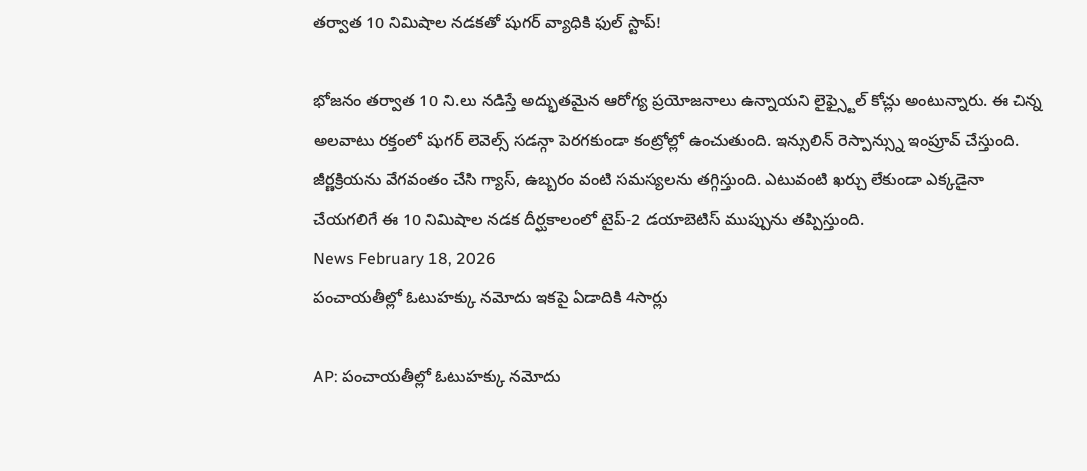తర్వాత 10 నిమిషాల నడకతో షుగర్ వ్యాధికి ఫుల్ స్టాప్!

భోజనం తర్వాత 10 ని.లు నడిస్తే అద్భుతమైన ఆరోగ్య ప్రయోజనాలు ఉన్నాయని లైఫ్స్టైల్ కోచ్లు అంటున్నారు. ఈ చిన్న అలవాటు రక్తంలో షుగర్ లెవెల్స్ సడన్గా పెరగకుండా కంట్రోల్లో ఉంచుతుంది. ఇన్సులిన్ రెస్పాన్స్ను ఇంప్రూవ్ చేస్తుంది. జీర్ణక్రియను వేగవంతం చేసి గ్యాస్, ఉబ్బరం వంటి సమస్యలను తగ్గిస్తుంది. ఎటువంటి ఖర్చు లేకుండా ఎక్కడైనా చేయగలిగే ఈ 10 నిమిషాల నడక దీర్ఘకాలంలో టైప్-2 డయాబెటిస్ ముప్పును తప్పిస్తుంది.
News February 18, 2026
పంచాయతీల్లో ఓటుహక్కు నమోదు ఇకపై ఏడాదికి 4సార్లు

AP: పంచాయతీల్లో ఓటుహక్కు నమోదు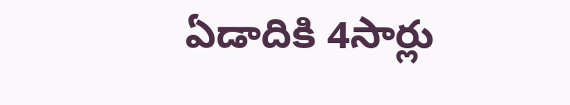ఏడాదికి 4సార్లు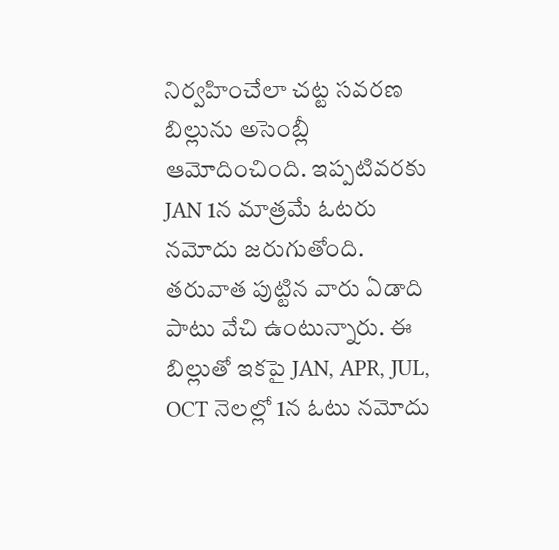నిర్వహించేలా చట్ట సవరణ బిల్లును అసెంబ్లీ ఆమోదించింది. ఇప్పటివరకు JAN 1న మాత్రమే ఓటరు నమోదు జరుగుతోంది. తరువాత పుట్టిన వారు ఏడాది పాటు వేచి ఉంటున్నారు. ఈ బిల్లుతో ఇకపై JAN, APR, JUL, OCT నెలల్లో 1న ఓటు నమోదు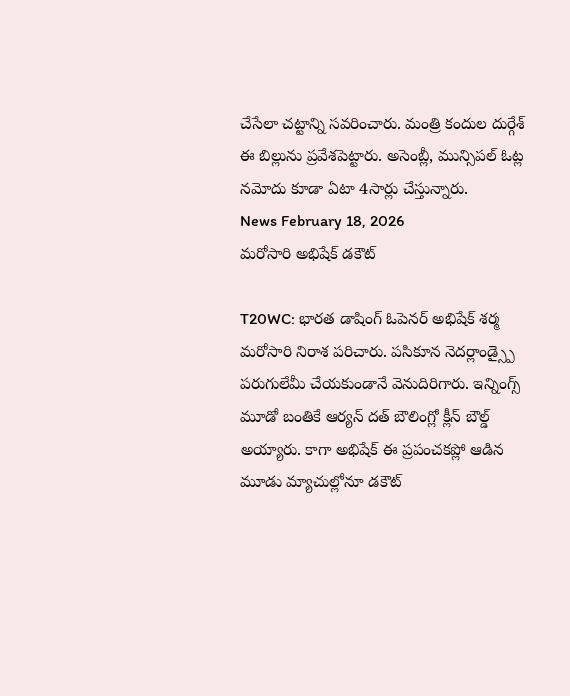చేసేలా చట్టాన్ని సవరించారు. మంత్రి కందుల దుర్గేశ్ ఈ బిల్లును ప్రవేశపెట్టారు. అసెంబ్లీ, మున్సిపల్ ఓట్ల నమోదు కూడా ఏటా 4సార్లు చేస్తున్నారు.
News February 18, 2026
మరోసారి అభిషేక్ డకౌట్

T20WC: భారత డాషింగ్ ఓపెనర్ అభిషేక్ శర్మ మరోసారి నిరాశ పరిచారు. పసికూన నెదర్లాండ్స్పై పరుగులేమీ చేయకుండానే వెనుదిరిగారు. ఇన్నింగ్స్ మూడో బంతికే ఆర్యన్ దత్ బౌలింగ్లో క్లీన్ బౌల్డ్ అయ్యారు. కాగా అభిషేక్ ఈ ప్రపంచకప్లో ఆడిన మూడు మ్యాచుల్లోనూ డకౌట్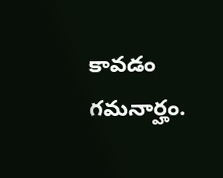కావడం గమనార్హం.